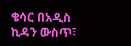ቄሳር በአዲስ ኪዳን ውስጥ፣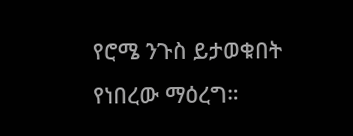የሮሜ ንጉስ ይታወቁበት የነበረው ማዕረግ።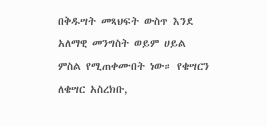በቅዱሣት መጻህፍት ውስጥ እንደ አለማዊ መንግስት ወይም ሀይል ምስል የሚጠቀሙበት ነው። የቄሣርን ለቄሣር አስረክቡ,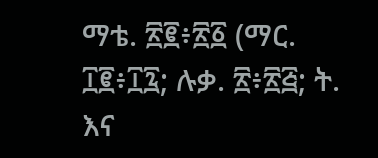ማቴ. ፳፪፥፳፩ (ማር. ፲፪፥፲፯; ሉቃ. ፳፥፳፭; ት. እና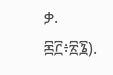ቃ. ፷፫፥፳፮).